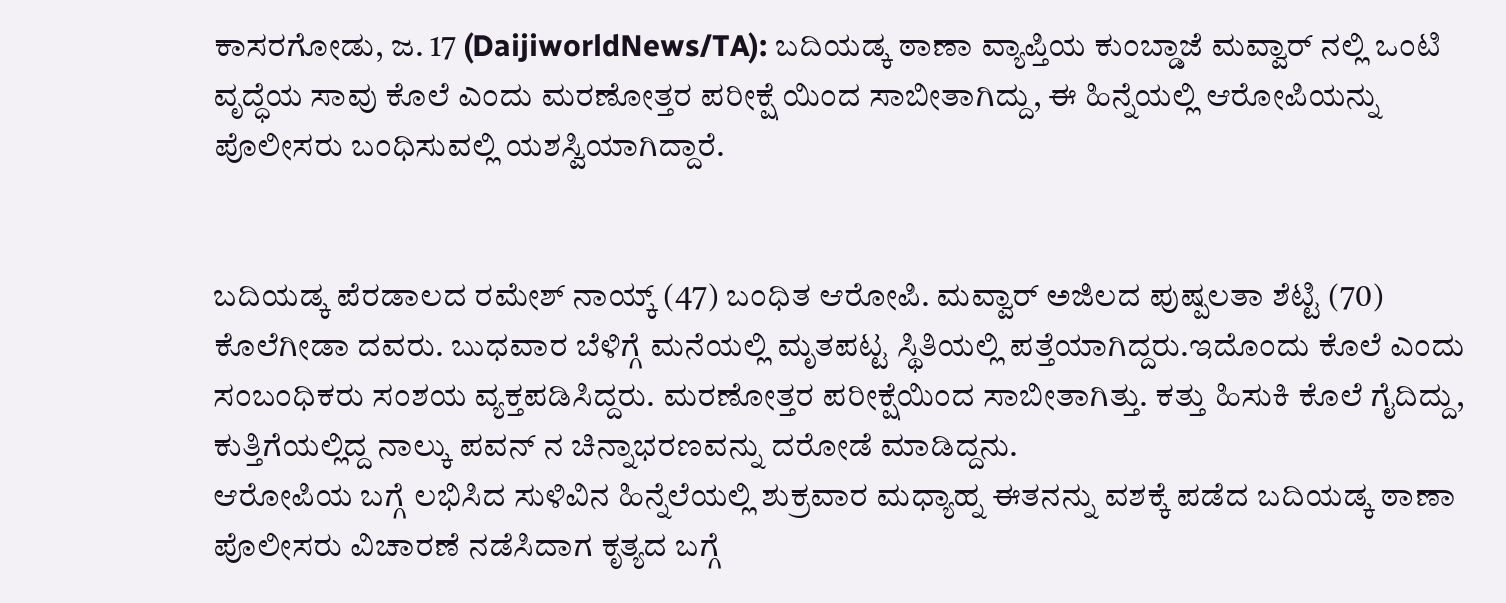ಕಾಸರಗೋಡು, ಜ. 17 (DaijiworldNews/TA): ಬದಿಯಡ್ಕ ಠಾಣಾ ವ್ಯಾಪ್ತಿಯ ಕುಂಬ್ಡಾಜೆ ಮವ್ವಾರ್ ನಲ್ಲಿ ಒಂಟಿ ವೃದ್ಧೆಯ ಸಾವು ಕೊಲೆ ಎಂದು ಮರಣೋತ್ತರ ಪರೀಕ್ಷೆ ಯಿಂದ ಸಾಬೀತಾಗಿದ್ದು, ಈ ಹಿನ್ನೆಯಲ್ಲಿ ಆರೋಪಿಯನ್ನು ಪೊಲೀಸರು ಬಂಧಿಸುವಲ್ಲಿ ಯಶಸ್ವಿಯಾಗಿದ್ದಾರೆ.


ಬದಿಯಡ್ಕ ಪೆರಡಾಲದ ರಮೇಶ್ ನಾಯ್ಕ್ (47) ಬಂಧಿತ ಆರೋಪಿ. ಮವ್ವಾರ್ ಅಜಿಲದ ಪುಷ್ಪಲತಾ ಶೆಟ್ಟಿ (70) ಕೊಲೆಗೀಡಾ ದವರು. ಬುಧವಾರ ಬೆಳಿಗ್ಗೆ ಮನೆಯಲ್ಲಿ ಮೃತಪಟ್ಟ ಸ್ಥಿತಿಯಲ್ಲಿ ಪತ್ತೆಯಾಗಿದ್ದರು.ಇದೊಂದು ಕೊಲೆ ಎಂದು ಸಂಬಂಧಿಕರು ಸಂಶಯ ವ್ಯಕ್ತಪಡಿಸಿದ್ದರು. ಮರಣೋತ್ತರ ಪರೀಕ್ಷೆಯಿಂದ ಸಾಬೀತಾಗಿತ್ತು. ಕತ್ತು ಹಿಸುಕಿ ಕೊಲೆ ಗೈದಿದ್ದು, ಕುತ್ತಿಗೆಯಲ್ಲಿದ್ದ ನಾಲ್ಕು ಪವನ್ ನ ಚಿನ್ನಾಭರಣವನ್ನು ದರೋಡೆ ಮಾಡಿದ್ದನು.
ಆರೋಪಿಯ ಬಗ್ಗೆ ಲಭಿಸಿದ ಸುಳಿವಿನ ಹಿನ್ನೆಲೆಯಲ್ಲಿ ಶುಕ್ರವಾರ ಮಧ್ಯಾಹ್ನ ಈತನನ್ನು ವಶಕ್ಕೆ ಪಡೆದ ಬದಿಯಡ್ಕ ಠಾಣಾ ಪೊಲೀಸರು ವಿಚಾರಣೆ ನಡೆಸಿದಾಗ ಕೃತ್ಯದ ಬಗ್ಗೆ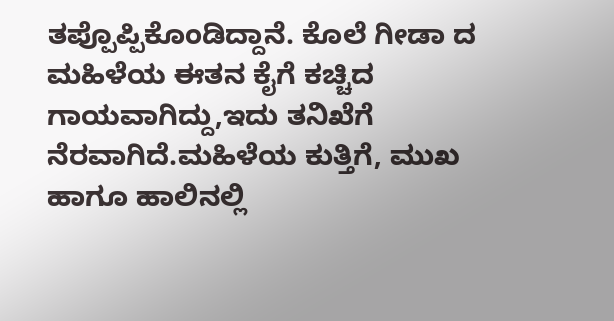ತಪ್ಪೊಪ್ಪಿಕೊಂಡಿದ್ದಾನೆ. ಕೊಲೆ ಗೀಡಾ ದ ಮಹಿಳೆಯ ಈತನ ಕೈಗೆ ಕಚ್ಚಿದ ಗಾಯವಾಗಿದ್ದು,ಇದು ತನಿಖೆಗೆ ನೆರವಾಗಿದೆ.ಮಹಿಳೆಯ ಕುತ್ತಿಗೆ, ಮುಖ ಹಾಗೂ ಹಾಲಿನಲ್ಲಿ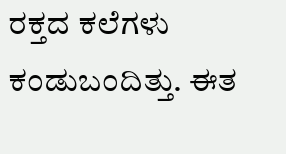ರಕ್ತದ ಕಲೆಗಳು ಕಂಡುಬಂದಿತ್ತು. ಈತ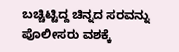ಬಚ್ಚಿಟ್ಟಿದ್ದ ಚಿನ್ನದ ಸರವನ್ನು ಪೊಲೀಸರು ವಶಕ್ಕೆ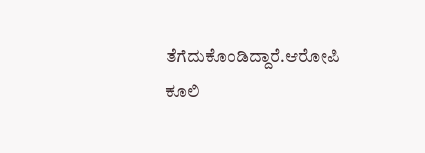ತೆಗೆದುಕೊಂಡಿದ್ದಾರೆ.ಆರೋಪಿ ಕೂಲಿ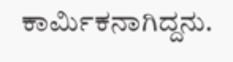ಕಾರ್ಮಿಕನಾಗಿದ್ದನು.